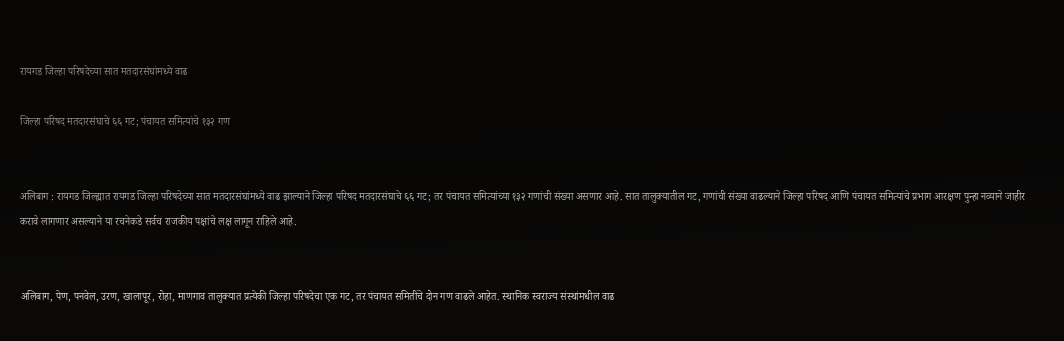रायगड जिल्हा परिषदेच्या सात मतदारसंघांमध्ये वाढ

जिल्हा परिषद मतदारसंघाचे ६६ गट; पंचायत समित्यांचे १३२ गण


अलिबाग : रायगड जिल्ह्यात रायगड जिल्हा परिषदेच्या सात मतदारसंघांमध्ये वाढ झाल्याने जिल्हा परिषद मतदारसंघाचे ६६ गट; तर पंचायत समित्यांच्या १३२ गणांची संख्या असणार आहे. सात तालुक्यातील गट, गणांची संख्या वाढल्याने जिल्हा परिषद आणि पंचायत समित्यांचे प्रभाग आरक्षण पुन्हा नव्याने जाहीर करावे लागणार असल्याने या रचनेकडे सर्वच राजकीय पक्षांचे लक्ष लागून राहिले आहे.


अलिबाग, पेण, पनवेल, उरण, खालापूर, रोहा, माणगाव तालुक्यात प्रत्येकी जिल्हा परिषदेचा एक गट, तर पंचायत समितींचे दोन गण वाढले आहेत. स्थानिक स्वराज्य संस्थांमधील वाढ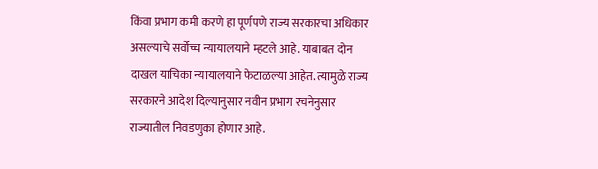किंवा प्रभाग कमी करणे हा पूर्णपणे राज्य सरकारचा अधिकार असल्याचे सर्वोच्च न्यायालयाने म्हटले आहे. याबाबत दोन दाखल याचिका न्यायालयाने फेटाळल्या आहेत. त्यामुळे राज्य सरकारने आदेश दिल्यानुसार नवीन प्रभाग रचनेनुसार राज्यातील निवडणुका होणार आहे.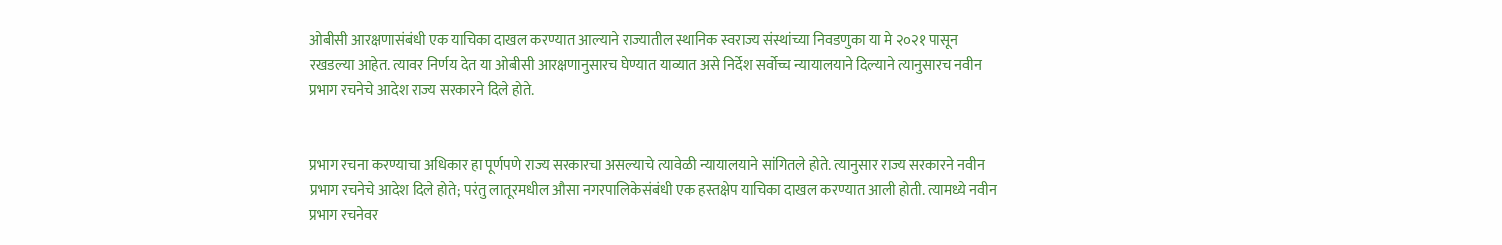ओबीसी आरक्षणासंबंधी एक याचिका दाखल करण्यात आल्याने राज्यातील स्थानिक स्वराज्य संस्थांच्या निवडणुका या मे २०२१ पासून रखडल्या आहेत. त्यावर निर्णय देत या ओबीसी आरक्षणानुसारच घेण्यात याव्यात असे निर्देश सर्वोच्च न्यायालयाने दिल्याने त्यानुसारच नवीन प्रभाग रचनेचे आदेश राज्य सरकारने दिले होते.


प्रभाग रचना करण्याचा अधिकार हा पूर्णपणे राज्य सरकारचा असल्याचे त्यावेळी न्यायालयाने सांगितले होते. त्यानुसार राज्य सरकारने नवीन प्रभाग रचनेचे आदेश दिले होते; परंतु लातूरमधील औसा नगरपालिकेसंबंधी एक हस्तक्षेप याचिका दाखल करण्यात आली होती. त्यामध्ये नवीन प्रभाग रचनेवर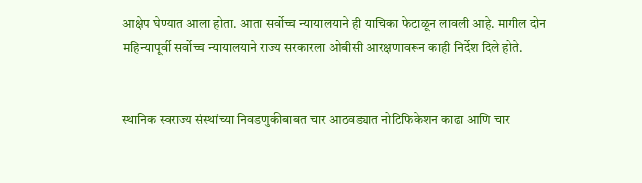आक्षेप घेण्यात आला होता. आता सर्वोच्च न्यायालयाने ही याचिका फेटाळून लावली आहे. मागील दोन महिन्यापूर्वी सर्वोच्च न्यायालयाने राज्य सरकारला ओबीसी आरक्षणावरून काही निर्देश दिले होते.


स्थानिक स्वराज्य संस्थांच्या निवडणुकीबाबत चार आठवड्यात नोटिफिकेशन काढा आणि चार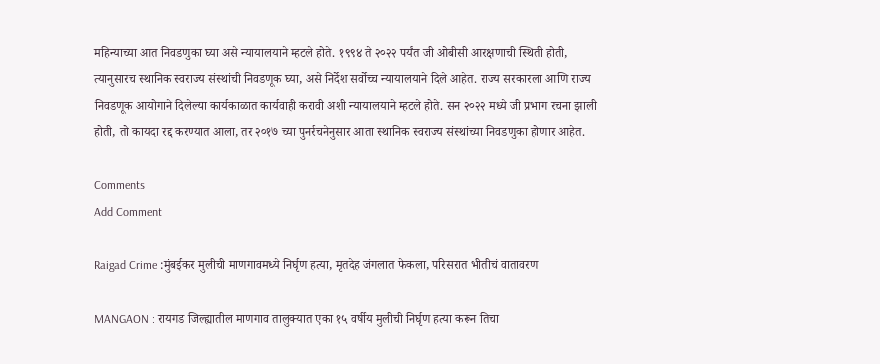महिन्याच्या आत निवडणुका घ्या असे न्यायालयाने म्हटले होते. १९९४ ते २०२२ पर्यंत जी ओबीसी आरक्षणाची स्थिती होती, त्यानुसारच स्थानिक स्वराज्य संस्थांची निवडणूक घ्या, असे निर्देश सर्वोच्च न्यायालयाने दिले आहेत. राज्य सरकारला आणि राज्य निवडणूक आयोगाने दिलेल्या कार्यकाळात कार्यवाही करावी अशी न्यायालयाने म्हटले होते. सन २०२२ मध्ये जी प्रभाग रचना झाली होती, तो कायदा रद्द करण्यात आला, तर २०१७ च्या पुनर्रचनेनुसार आता स्थानिक स्वराज्य संस्थांच्या निवडणुका होणार आहेत.

Comments
Add Comment

Raigad Crime :मुंबईकर मुलीची माणगावमध्ये निर्घृण हत्या, मृतदेह जंगलात फेकला, परिसरात भीतीचं वातावरण

MANGAON : रायगड जिल्ह्यातील माणगाव तालुक्यात एका १५ वर्षीय मुलीची निर्घृण हत्या करून तिचा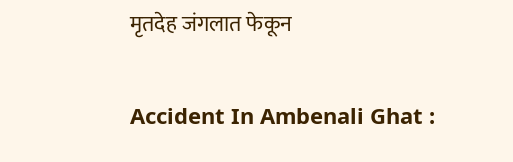मृतदेह जंगलात फेकून

Accident In Ambenali Ghat :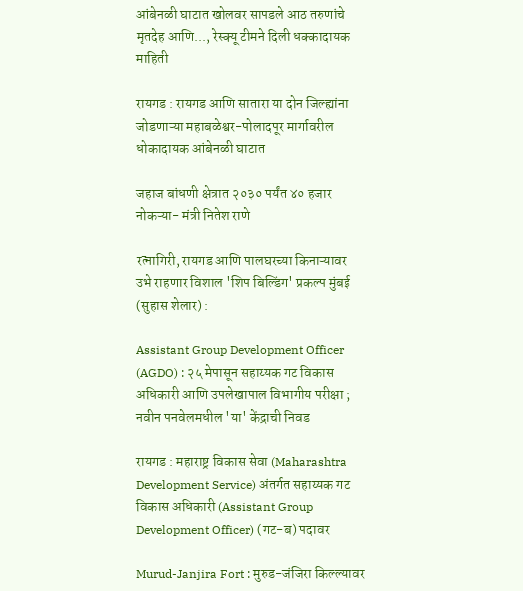आंबेनळी घाटात खोलवर सापडले आठ तरुणांचे मृतदेह आणि..., रेस्क्यू टीमने दिली धक्कादायक माहिती

रायगड : रायगड आणि सातारा या दोन जिल्ह्यांना जोडणाऱ्या महाबळेश्वर-पोलादपूर मार्गावरील धोकादायक आंबेनळी घाटात

जहाज बांधणी क्षेत्रात २०३० पर्यंत ४० हजार नोकऱ्या- मंत्री नितेश राणे

रत्नागिरी, रायगड आणि पालघरच्या किनाऱ्यावर उभे राहणार विशाल 'शिप बिल्डिंग' प्रकल्प मुंबई (सुहास शेलार) :

Assistant Group Development Officer (AGDO) : २५ मेपासून सहाय्यक गट विकास अधिकारी आणि उपलेखापाल विभागीय परीक्षा ; नवीन पनवेलमधील 'या' केंद्राची निवड

रायगड : महाराष्ट्र विकास सेवा (Maharashtra Development Service) अंतर्गत सहाय्यक गट विकास अधिकारी (Assistant Group Development Officer) (गट-ब) पदावर

Murud-Janjira Fort : मुरुड-जंजिरा किल्ल्यावर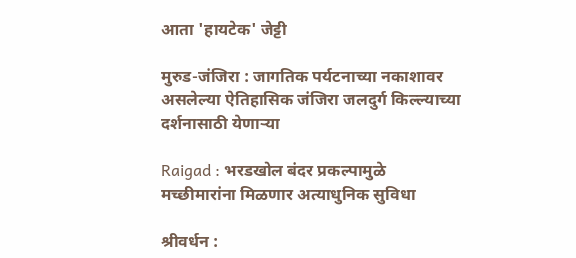आता 'हायटेक' जेट्टी

मुरुड-जंजिरा : जागतिक पर्यटनाच्या नकाशावर असलेल्या ऐतिहासिक जंजिरा जलदुर्ग किल्ल्याच्या दर्शनासाठी येणाऱ्या

Raigad : भरडखोल बंदर प्रकल्पामुळे मच्छीमारांना मिळणार अत्याधुनिक सुविधा

श्रीवर्धन :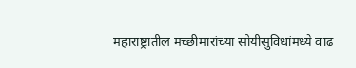महाराष्ट्रातील मच्छीमारांच्या सोयीसुविधांमध्ये वाढ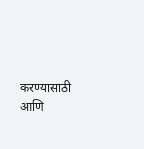करण्यासाठी आणि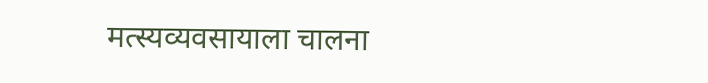मत्स्यव्यवसायाला चालना